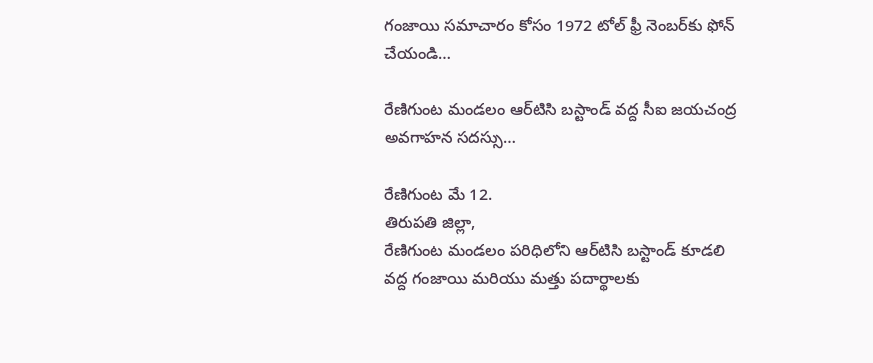గంజాయి సమాచారం కోసం 1972 టోల్ ఫ్రీ నెంబర్‌కు ఫోన్ చేయండి…

రేణిగుంట మండలం ఆర్‌టిసి బస్టాండ్ వద్ద సీఐ జయచంద్ర అవగాహన సదస్సు…

రేణిగుంట మే 12.
తిరుపతి జిల్లా,
రేణిగుంట మండలం పరిధిలోని ఆర్‌టిసి బస్టాండ్ కూడలి వద్ద గంజాయి మరియు మత్తు పదార్థాలకు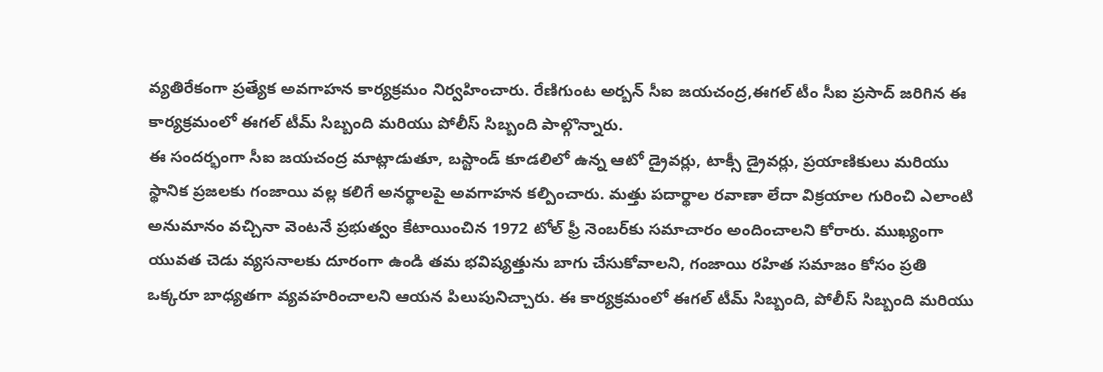వ్యతిరేకంగా ప్రత్యేక అవగాహన కార్యక్రమం నిర్వహించారు. రేణిగుంట అర్బన్ సీఐ జయచంద్ర,ఈగల్ టీం సీఐ ప్రసాద్ జరిగిన ఈ కార్యక్రమంలో ఈగల్ టీమ్ సిబ్బంది మరియు పోలీస్ సిబ్బంది పాల్గొన్నారు.
ఈ సందర్భంగా సీఐ జయచంద్ర మాట్లాడుతూ, బస్టాండ్ కూడలిలో ఉన్న ఆటో డ్రైవర్లు, టాక్సీ డ్రైవర్లు, ప్రయాణికులు మరియు స్థానిక ప్రజలకు గంజాయి వల్ల కలిగే అనర్థాలపై అవగాహన కల్పించారు. మత్తు పదార్థాల రవాణా లేదా విక్రయాల గురించి ఎలాంటి అనుమానం వచ్చినా వెంటనే ప్రభుత్వం కేటాయించిన 1972 టోల్ ఫ్రీ నెంబర్‌కు సమాచారం అందించాలని కోరారు. ముఖ్యంగా యువత చెడు వ్యసనాలకు దూరంగా ఉండి తమ భవిష్యత్తును బాగు చేసుకోవాలని, గంజాయి రహిత సమాజం కోసం ప్రతి ఒక్కరూ బాధ్యతగా వ్యవహరించాలని ఆయన పిలుపునిచ్చారు. ఈ కార్యక్రమంలో ఈగల్ టీమ్ సిబ్బంది, పోలీస్ సిబ్బంది మరియు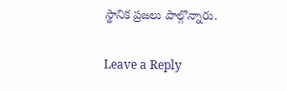స్థానిక ప్రజలు పాల్గొన్నారు.

Leave a Reply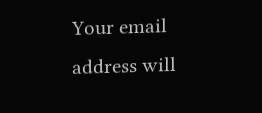Your email address will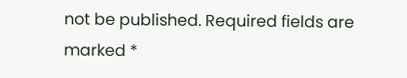not be published. Required fields are marked *